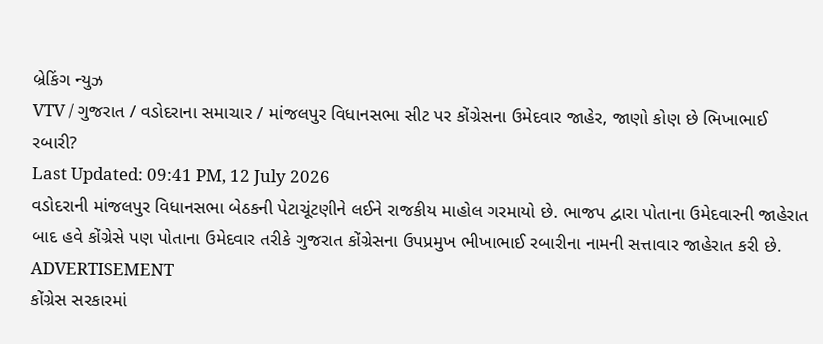બ્રેકિંગ ન્યુઝ
VTV / ગુજરાત / વડોદરાના સમાચાર / માંજલપુર વિધાનસભા સીટ પર કોંગ્રેસના ઉમેદવાર જાહેર, જાણો કોણ છે ભિખાભાઈ રબારી?
Last Updated: 09:41 PM, 12 July 2026
વડોદરાની માંજલપુર વિધાનસભા બેઠકની પેટાચૂંટણીને લઈને રાજકીય માહોલ ગરમાયો છે. ભાજપ દ્વારા પોતાના ઉમેદવારની જાહેરાત બાદ હવે કોંગ્રેસે પણ પોતાના ઉમેદવાર તરીકે ગુજરાત કોંગ્રેસના ઉપપ્રમુખ ભીખાભાઈ રબારીના નામની સત્તાવાર જાહેરાત કરી છે.
ADVERTISEMENT
કોંગ્રેસ સરકારમાં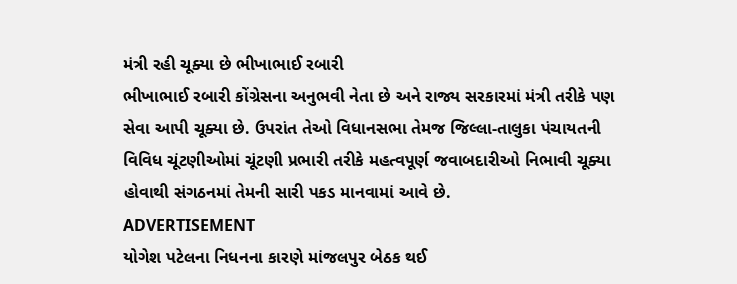મંત્રી રહી ચૂક્યા છે ભીખાભાઈ રબારી
ભીખાભાઈ રબારી કોંગ્રેસના અનુભવી નેતા છે અને રાજ્ય સરકારમાં મંત્રી તરીકે પણ સેવા આપી ચૂક્યા છે. ઉપરાંત તેઓ વિધાનસભા તેમજ જિલ્લા-તાલુકા પંચાયતની વિવિધ ચૂંટણીઓમાં ચૂંટણી પ્રભારી તરીકે મહત્વપૂર્ણ જવાબદારીઓ નિભાવી ચૂક્યા હોવાથી સંગઠનમાં તેમની સારી પકડ માનવામાં આવે છે.
ADVERTISEMENT
યોગેશ પટેલના નિધનના કારણે માંજલપુર બેઠક થઈ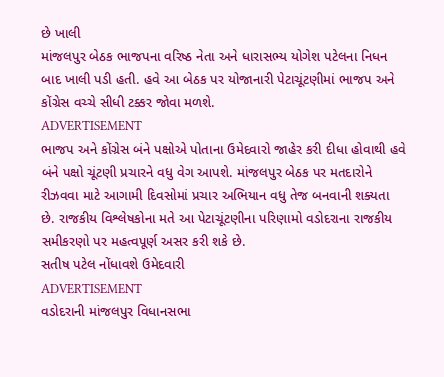છે ખાલી
માંજલપુર બેઠક ભાજપના વરિષ્ઠ નેતા અને ધારાસભ્ય યોગેશ પટેલના નિધન બાદ ખાલી પડી હતી. હવે આ બેઠક પર યોજાનારી પેટાચૂંટણીમાં ભાજપ અને કોંગ્રેસ વચ્ચે સીધી ટક્કર જોવા મળશે.
ADVERTISEMENT
ભાજપ અને કોંગ્રેસ બંને પક્ષોએ પોતાના ઉમેદવારો જાહેર કરી દીધા હોવાથી હવે બંને પક્ષો ચૂંટણી પ્રચારને વધુ વેગ આપશે. માંજલપુર બેઠક પર મતદારોને રીઝવવા માટે આગામી દિવસોમાં પ્રચાર અભિયાન વધુ તેજ બનવાની શક્યતા છે. રાજકીય વિશ્લેષકોના મતે આ પેટાચૂંટણીના પરિણામો વડોદરાના રાજકીય સમીકરણો પર મહત્વપૂર્ણ અસર કરી શકે છે.
સતીષ પટેલ નોંધાવશે ઉમેદવારી
ADVERTISEMENT
વડોદરાની માંજલપુર વિધાનસભા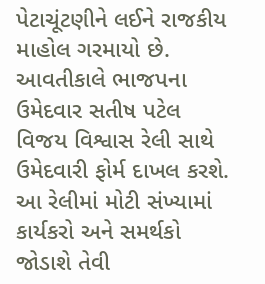પેટાચૂંટણીને લઈને રાજકીય માહોલ ગરમાયો છે. આવતીકાલે ભાજપના ઉમેદવાર સતીષ પટેલ વિજય વિશ્વાસ રેલી સાથે ઉમેદવારી ફોર્મ દાખલ કરશે. આ રેલીમાં મોટી સંખ્યામાં કાર્યકરો અને સમર્થકો જોડાશે તેવી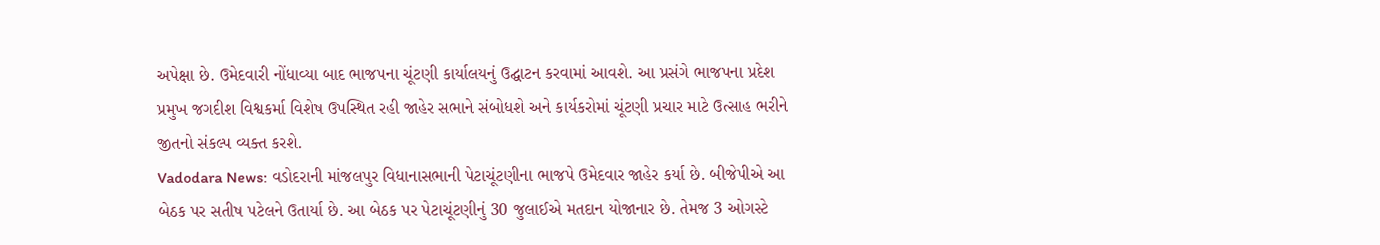અપેક્ષા છે. ઉમેદવારી નોંધાવ્યા બાદ ભાજપના ચૂંટણી કાર્યાલયનું ઉદ્ઘાટન કરવામાં આવશે. આ પ્રસંગે ભાજપના પ્રદેશ પ્રમુખ જગદીશ વિશ્વકર્મા વિશેષ ઉપસ્થિત રહી જાહેર સભાને સંબોધશે અને કાર્યકરોમાં ચૂંટણી પ્રચાર માટે ઉત્સાહ ભરીને જીતનો સંકલ્પ વ્યક્ત કરશે.
Vadodara News: વડોદરાની માંજલપુર વિધાનાસભાની પેટાચૂંટણીના ભાજપે ઉમેદવાર જાહેર કર્યા છે. બીજેપીએ આ બેઠક પર સતીષ પટેલને ઉતાર્યા છે. આ બેઠક પર પેટાચૂંટણીનું 30 જુલાઈએ મતદાન યોજાનાર છે. તેમજ 3 ઓગસ્ટે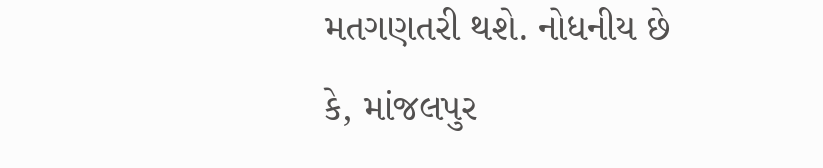મતગણતરી થશે. નોધનીય છે કે, માંજલપુર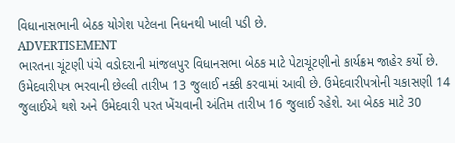વિધાનાસભાની બેઠક યોગેશ પટેલના નિધનથી ખાલી પડી છે.
ADVERTISEMENT
ભારતના ચૂંટણી પંચે વડોદરાની માંજલપુર વિધાનસભા બેઠક માટે પેટાચૂંટણીનો કાર્યક્રમ જાહેર કર્યો છે. ઉમેદવારીપત્ર ભરવાની છેલ્લી તારીખ 13 જુલાઈ નક્કી કરવામાં આવી છે. ઉમેદવારીપત્રોની ચકાસણી 14 જુલાઈએ થશે અને ઉમેદવારી પરત ખેંચવાની અંતિમ તારીખ 16 જુલાઈ રહેશે. આ બેઠક માટે 30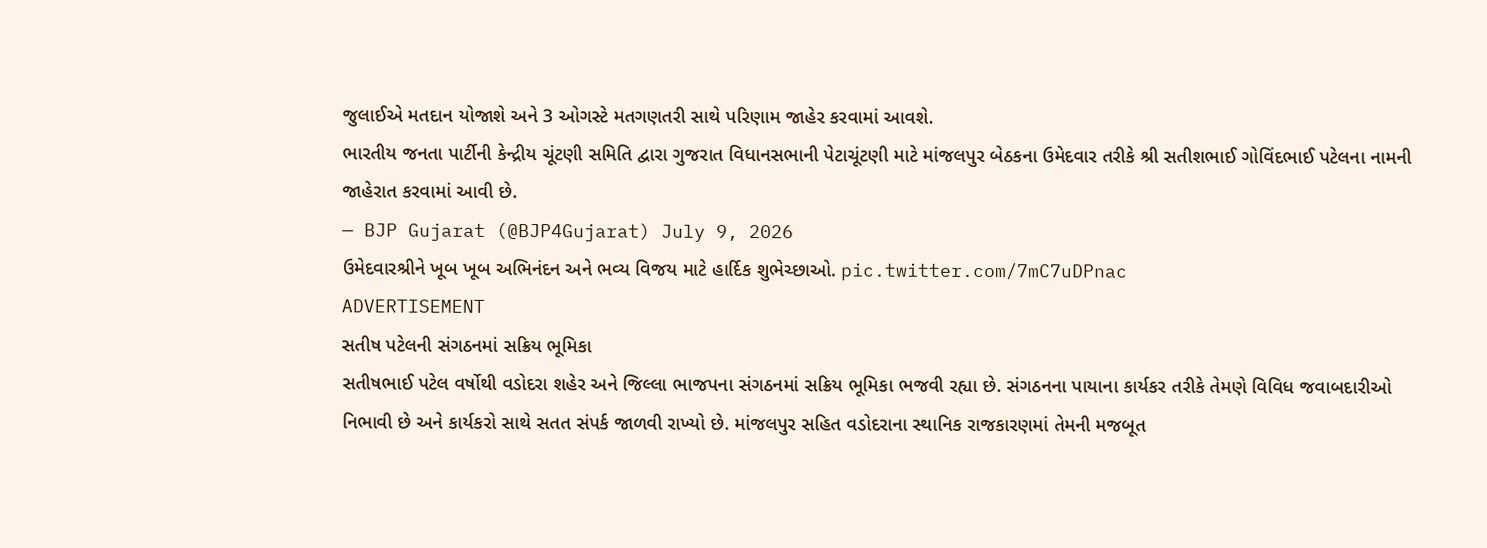જુલાઈએ મતદાન યોજાશે અને 3 ઓગસ્ટે મતગણતરી સાથે પરિણામ જાહેર કરવામાં આવશે.
ભારતીય જનતા પાર્ટીની કેન્દ્રીય ચૂંટણી સમિતિ દ્વારા ગુજરાત વિધાનસભાની પેટાચૂંટણી માટે માંજલપુર બેઠકના ઉમેદવાર તરીકે શ્રી સતીશભાઈ ગોવિંદભાઈ પટેલના નામની જાહેરાત કરવામાં આવી છે.
— BJP Gujarat (@BJP4Gujarat) July 9, 2026
ઉમેદવારશ્રીને ખૂબ ખૂબ અભિનંદન અને ભવ્ય વિજય માટે હાર્દિક શુભેચ્છાઓ. pic.twitter.com/7mC7uDPnac
ADVERTISEMENT
સતીષ પટેલની સંગઠનમાં સક્રિય ભૂમિકા
સતીષભાઈ પટેલ વર્ષોથી વડોદરા શહેર અને જિલ્લા ભાજપના સંગઠનમાં સક્રિય ભૂમિકા ભજવી રહ્યા છે. સંગઠનના પાયાના કાર્યકર તરીકે તેમણે વિવિધ જવાબદારીઓ નિભાવી છે અને કાર્યકરો સાથે સતત સંપર્ક જાળવી રાખ્યો છે. માંજલપુર સહિત વડોદરાના સ્થાનિક રાજકારણમાં તેમની મજબૂત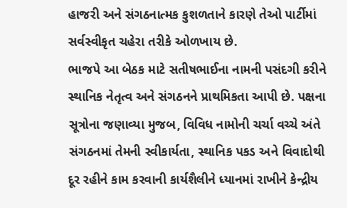હાજરી અને સંગઠનાત્મક કુશળતાને કારણે તેઓ પાર્ટીમાં સર્વસ્વીકૃત ચહેરા તરીકે ઓળખાય છે.
ભાજપે આ બેઠક માટે સતીષભાઈના નામની પસંદગી કરીને સ્થાનિક નેતૃત્વ અને સંગઠનને પ્રાથમિકતા આપી છે. પક્ષના સૂત્રોના જણાવ્યા મુજબ, વિવિધ નામોની ચર્ચા વચ્ચે અંતે સંગઠનમાં તેમની સ્વીકાર્યતા, સ્થાનિક પકડ અને વિવાદોથી દૂર રહીને કામ કરવાની કાર્યશૈલીને ધ્યાનમાં રાખીને કેન્દ્રીય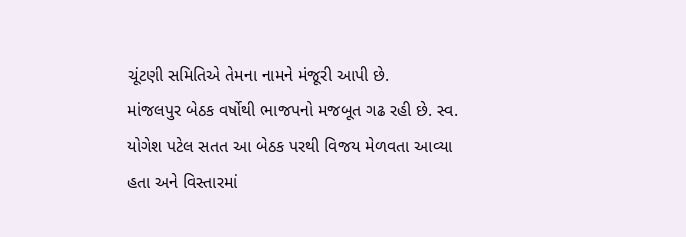ચૂંટણી સમિતિએ તેમના નામને મંજૂરી આપી છે.
માંજલપુર બેઠક વર્ષોથી ભાજપનો મજબૂત ગઢ રહી છે. સ્વ. યોગેશ પટેલ સતત આ બેઠક પરથી વિજય મેળવતા આવ્યા હતા અને વિસ્તારમાં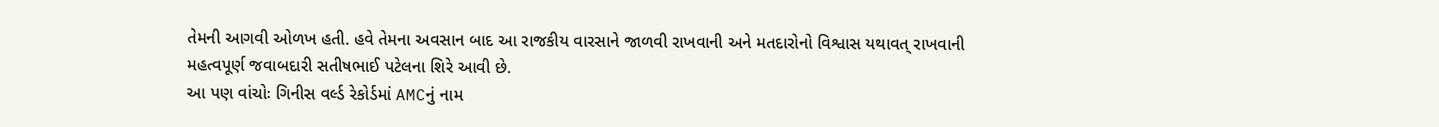તેમની આગવી ઓળખ હતી. હવે તેમના અવસાન બાદ આ રાજકીય વારસાને જાળવી રાખવાની અને મતદારોનો વિશ્વાસ યથાવત્ રાખવાની મહત્વપૂર્ણ જવાબદારી સતીષભાઈ પટેલના શિરે આવી છે.
આ પણ વાંચોઃ ગિનીસ વર્લ્ડ રેકોર્ડમાં AMCનું નામ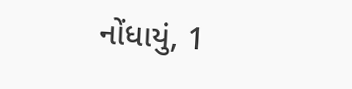નોંધાયું, 1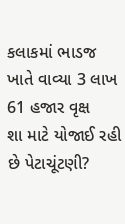કલાકમાં ભાડજ ખાતે વાવ્યા 3 લાખ 61 હજાર વૃક્ષ
શા માટે યોજાઈ રહી છે પેટાચૂંટણી?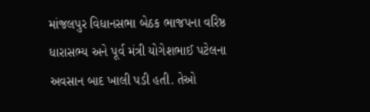માંજલપુર વિધાનસભા બેઠક ભાજપના વરિષ્ઠ ધારાસભ્ય અને પૂર્વ મંત્રી યોગેશભાઈ પટેલના અવસાન બાદ ખાલી પડી હતી. તેઓ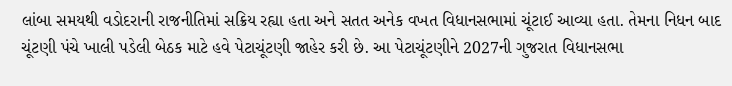લાંબા સમયથી વડોદરાની રાજનીતિમાં સક્રિય રહ્યા હતા અને સતત અનેક વખત વિધાનસભામાં ચૂંટાઈ આવ્યા હતા. તેમના નિધન બાદ ચૂંટણી પંચે ખાલી પડેલી બેઠક માટે હવે પેટાચૂંટણી જાહેર કરી છે. આ પેટાચૂંટણીને 2027ની ગુજરાત વિધાનસભા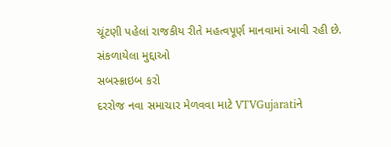ચૂંટણી પહેલાં રાજકીય રીતે મહત્વપૂર્ણ માનવામાં આવી રહી છે.
સંકળાયેલા મુદ્દાઓ
સબસ્ક્રાઇબ કરો
દરરોજ નવા સમાચાર મેળવવા માટે VTVGujaratiને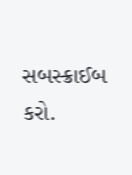સબસ્ક્રાઈબ કરો.